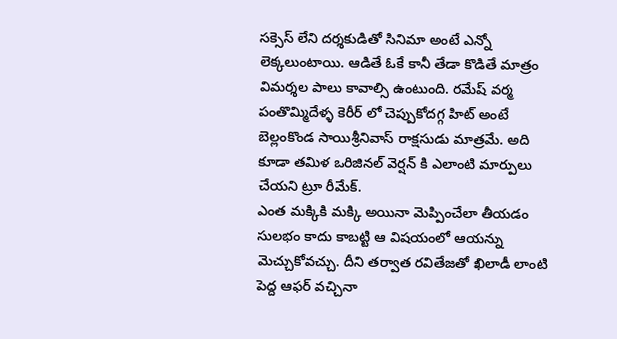సక్సెస్ లేని దర్శకుడితో సినిమా అంటే ఎన్నో లెక్కలుంటాయి. ఆడితే ఓకే కానీ తేడా కొడితే మాత్రం విమర్శల పాలు కావాల్సి ఉంటుంది. రమేష్ వర్మ పంతొమ్మిదేళ్ళ కెరీర్ లో చెప్పుకోదగ్గ హిట్ అంటే బెల్లంకొండ సాయిశ్రీనివాస్ రాక్షసుడు మాత్రమే. అది కూడా తమిళ ఒరిజినల్ వెర్షన్ కి ఎలాంటి మార్పులు చేయని ట్రూ రీమేక్.
ఎంత మక్కికి మక్కి అయినా మెప్పించేలా తీయడం సులభం కాదు కాబట్టి ఆ విషయంలో ఆయన్ను మెచ్చుకోవచ్చు. దీని తర్వాత రవితేజతో ఖిలాడీ లాంటి పెద్ద ఆఫర్ వచ్చినా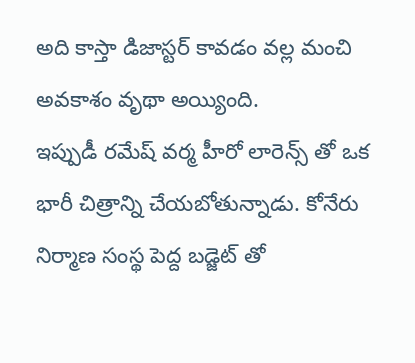అది కాస్తా డిజాస్టర్ కావడం వల్ల మంచి అవకాశం వృథా అయ్యింది.
ఇప్పుడీ రమేష్ వర్మ హీరో లారెన్స్ తో ఒక భారీ చిత్రాన్ని చేయబోతున్నాడు. కోనేరు నిర్మాణ సంస్థ పెద్ద బడ్జెట్ తో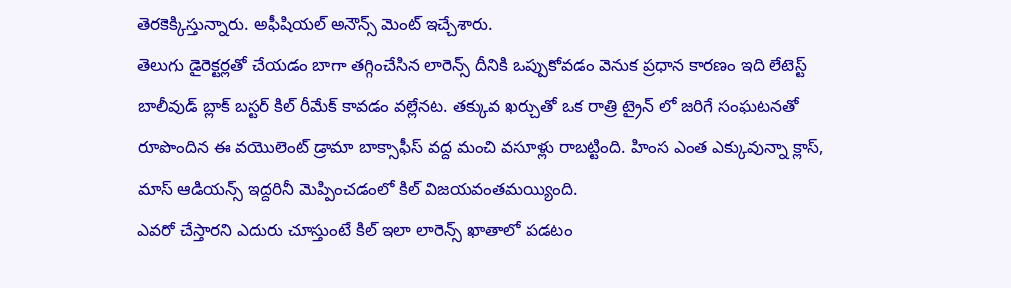తెరకెక్కిస్తున్నారు. అఫీషియల్ అనౌన్స్ మెంట్ ఇచ్చేశారు.
తెలుగు డైరెక్టర్లతో చేయడం బాగా తగ్గించేసిన లారెన్స్ దీనికి ఒప్పుకోవడం వెనుక ప్రధాన కారణం ఇది లేటెస్ట్ బాలీవుడ్ బ్లాక్ బస్టర్ కిల్ రీమేక్ కావడం వల్లేనట. తక్కువ ఖర్చుతో ఒక రాత్రి ట్రైన్ లో జరిగే సంఘటనతో రూపొందిన ఈ వయొలెంట్ డ్రామా బాక్సాఫీస్ వద్ద మంచి వసూళ్లు రాబట్టింది. హింస ఎంత ఎక్కువున్నా క్లాస్, మాస్ ఆడియన్స్ ఇద్దరినీ మెప్పించడంలో కిల్ విజయవంతమయ్యింది.
ఎవరో చేస్తారని ఎదురు చూస్తుంటే కిల్ ఇలా లారెన్స్ ఖాతాలో పడటం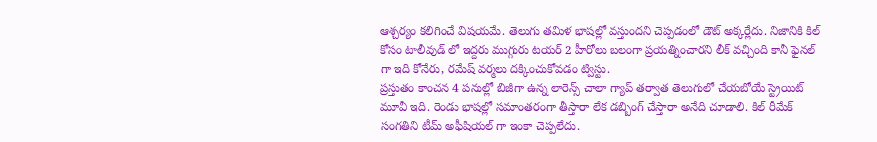ఆశ్చర్యం కలిగించే విషయమే. తెలుగు తమిళ భాషల్లో వస్తుందని చెప్పడంలో డౌట్ అక్కర్లేదు. నిజానికి కిల్ కోసం టాలీవుడ్ లో ఇద్దరు ముగ్గురు టయర్ 2 హీరోలు బలంగా ప్రయత్నించారని లీక్ వచ్చింది కానీ ఫైనల్ గా ఇది కోనేరు, రమేష్ వర్మలు దక్కించుకోవడం ట్విస్టు.
ప్రస్తుతం కాంచన 4 పనుల్లో బిజీగా ఉన్న లారెన్స్ చాలా గ్యాప్ తర్వాత తెలుగులో చేయబోయే స్ట్రెయిట్ మూవీ ఇది. రెండు భాషల్లో సమాంతరంగా తీస్తారా లేక డబ్బింగ్ చేస్తారా అనేది చూడాలి. కిల్ రీమేక్ సంగతిని టీమ్ అఫీషియల్ గా ఇంకా చెప్పలేదు.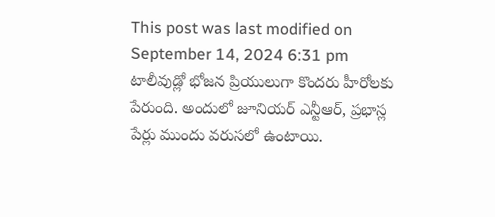This post was last modified on September 14, 2024 6:31 pm
టాలీవుడ్లో భోజన ప్రియులుగా కొందరు హీరోలకు పేరుంది. అందులో జూనియర్ ఎన్టీఆర్, ప్రభాస్ల పేర్లు ముందు వరుసలో ఉంటాయి.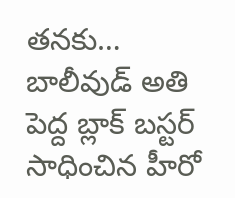తనకు…
బాలీవుడ్ అతి పెద్ద బ్లాక్ బస్టర్ సాధించిన హీరో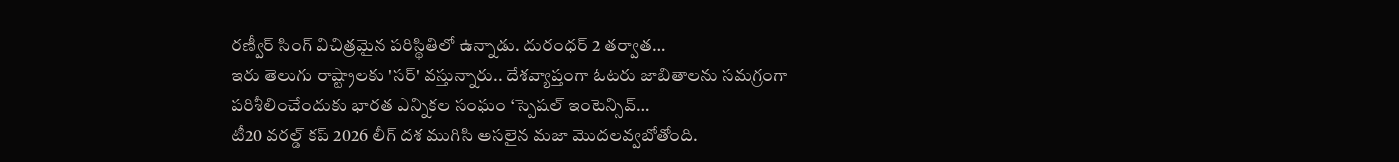రణ్వీర్ సింగ్ విచిత్రమైన పరిస్థితిలో ఉన్నాడు. దురంధర్ 2 తర్వాత…
ఇరు తెలుగు రాష్ట్రాలకు 'సర్' వస్తున్నారు.. దేశవ్యాప్తంగా ఓటరు జాబితాలను సమగ్రంగా పరిశీలించేందుకు భారత ఎన్నికల సంఘం ‘స్పెషల్ ఇంటెన్సివ్…
టీ20 వరల్డ్ కప్ 2026 లీగ్ దశ ముగిసి అసలైన మజా మొదలవ్వబోతోంది.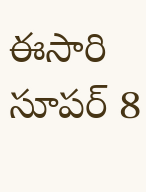ఈసారి సూపర్ 8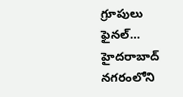గ్రూపులు ఫైనల్…
హైదరాబాద్ నగరంలోని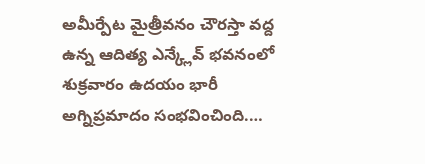అమీర్పేట మైత్రీవనం చౌరస్తా వద్ద ఉన్న ఆదిత్య ఎన్క్లేవ్ భవనంలో శుక్రవారం ఉదయం భారీ అగ్నిప్రమాదం సంభవించింది.…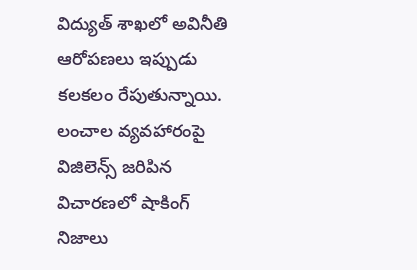విద్యుత్ శాఖలో అవినీతి ఆరోపణలు ఇప్పుడు కలకలం రేపుతున్నాయి. లంచాల వ్యవహారంపై విజిలెన్స్ జరిపిన విచారణలో షాకింగ్ నిజాలు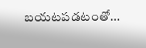బయటపడటంతో…